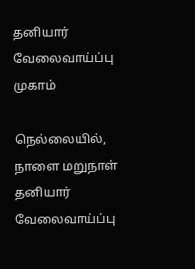தனியார் வேலைவாய்ப்பு முகாம்

நெல்லையில், நாளை மறுநாள் தனியார் வேலைவாய்ப்பு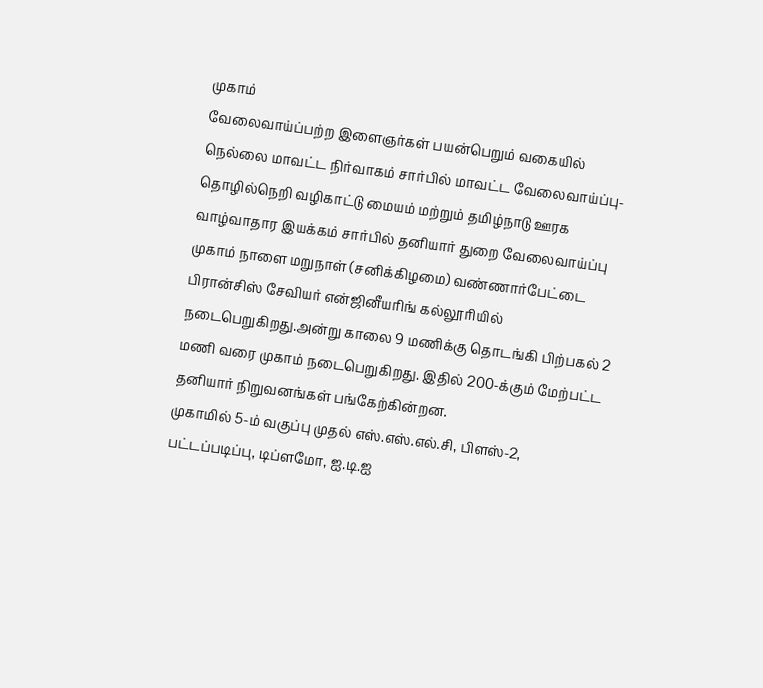முகாம்
வேலைவாய்ப்பற்ற இளைஞர்கள் பயன்பெறும் வகையில் நெல்லை மாவட்ட நிர்வாகம் சார்பில் மாவட்ட வேலைவாய்ப்பு- தொழில்நெறி வழிகாட்டு மையம் மற்றும் தமிழ்நாடு ஊரக வாழ்வாதார இயக்கம் சார்பில் தனியார் துறை வேலைவாய்ப்பு முகாம் நாளை மறுநாள் (சனிக்கிழமை) வண்ணார்பேட்டை பிரான்சிஸ் சேவியர் என்ஜினீயரிங் கல்லூரியில் நடைபெறுகிறது.அன்று காலை 9 மணிக்கு தொடங்கி பிற்பகல் 2 மணி வரை முகாம் நடைபெறுகிறது. இதில் 200-க்கும் மேற்பட்ட தனியார் நிறுவனங்கள் பங்கேற்கின்றன.
முகாமில் 5-ம் வகுப்பு முதல் எஸ்.எஸ்.எல்.சி, பிளஸ்-2, பட்டப்படிப்பு, டிப்ளமோ, ஐ.டி.ஐ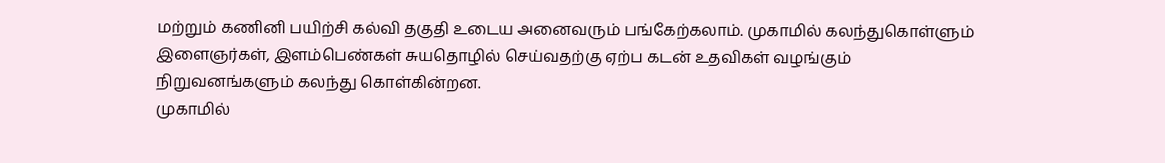மற்றும் கணினி பயிற்சி கல்வி தகுதி உடைய அனைவரும் பங்கேற்கலாம். முகாமில் கலந்துகொள்ளும் இளைஞர்கள், இளம்பெண்கள் சுயதொழில் செய்வதற்கு ஏற்ப கடன் உதவிகள் வழங்கும் நிறுவனங்களும் கலந்து கொள்கின்றன.
முகாமில்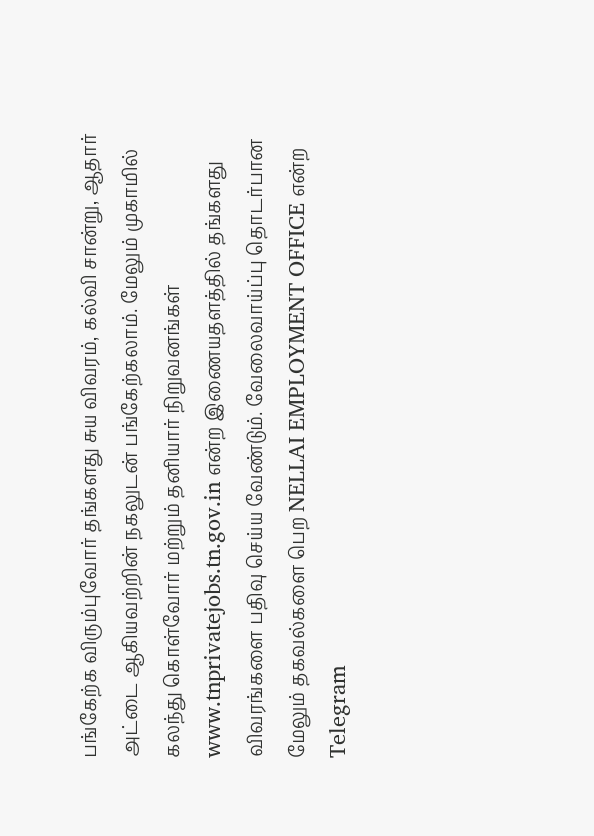பங்கேற்க விரும்புவோர் தங்களது சுய விவரம், கல்வி சான்று, ஆதார் அட்டை ஆகியவற்றின் நகலுடன் பங்கேற்கலாம். மேலும் முகாமில் கலந்து கொள்வோர் மற்றும் தனியார் நிறுவனங்கள் www.tnprivatejobs.tn.gov.in என்ற இணையதளத்தில் தங்களது விவரங்களை பதிவு செய்ய வேண்டும். வேலைவாய்ப்பு தொடர்பான மேலும் தகவல்களை பெற NELLAI EMPLOYMENT OFFICE என்ற Telegram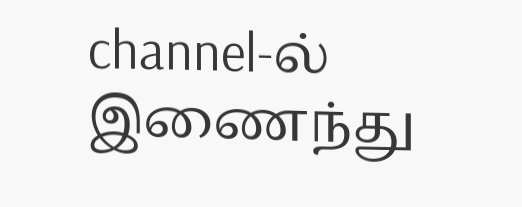channel-ல் இணைந்து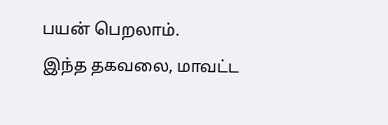பயன் பெறலாம்.
இந்த தகவலை, மாவட்ட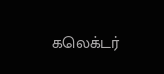கலெக்டர்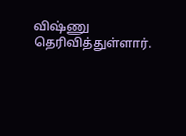விஷ்ணு தெரிவித்துள்ளார்.